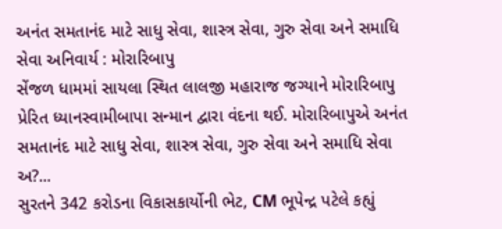અનંત સમતાનંદ માટે સાધુ સેવા, શાસ્ત્ર સેવા, ગુરુ સેવા અને સમાધિ સેવા અનિવાર્ય : મોરારિબાપુ
સેંજળ ધામમાં સાયલા સ્થિત લાલજી મહારાજ જગ્યાને મોરારિબાપુ પ્રેરિત ધ્યાનસ્વામીબાપા સન્માન દ્વારા વંદના થઈ. મોરારિબાપુએ અનંત સમતાનંદ માટે સાધુ સેવા, શાસ્ત્ર સેવા, ગુરુ સેવા અને સમાધિ સેવા અ?...
સુરતને 342 કરોડના વિકાસકાર્યોની ભેટ, CM ભૂપેન્દ્ર પટેલે કહ્યું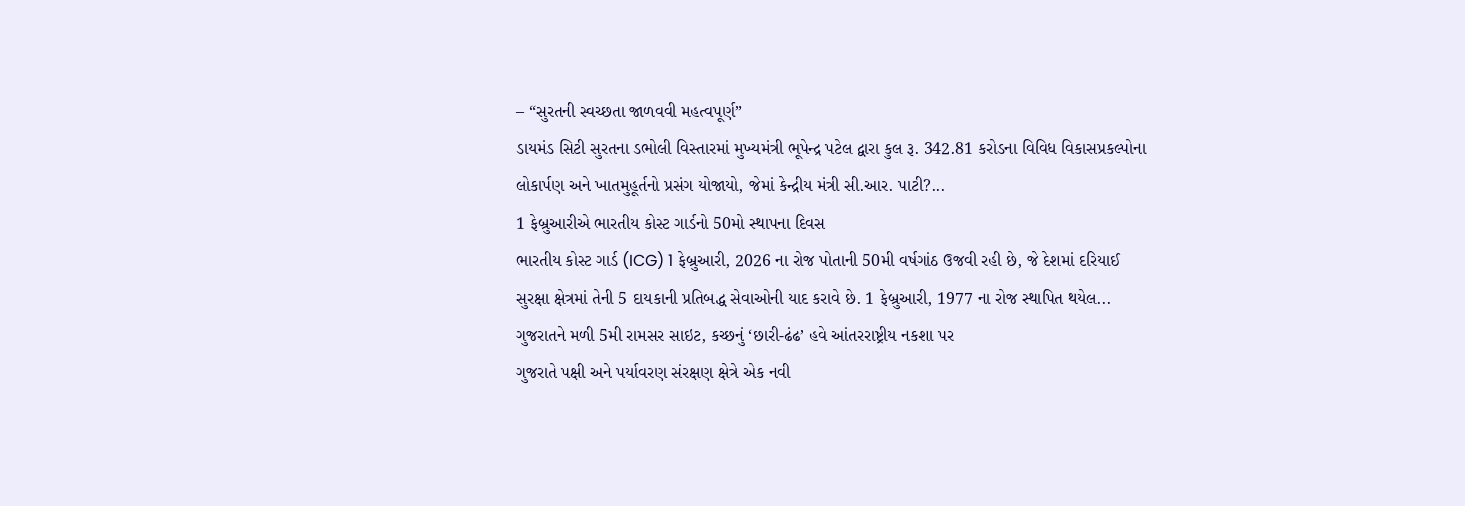– “સુરતની સ્વચ્છતા જાળવવી મહત્વપૂર્ણ”
ડાયમંડ સિટી સુરતના ડભોલી વિસ્તારમાં મુખ્યમંત્રી ભૂપેન્દ્ર પટેલ દ્વારા કુલ રૂ. 342.81 કરોડના વિવિધ વિકાસપ્રકલ્પોના લોકાર્પણ અને ખાતમુહૂર્તનો પ્રસંગ યોજાયો, જેમાં કેન્દ્રીય મંત્રી સી.આર. પાટી?...
1 ફેબ્રુઆરીએ ભારતીય કોસ્ટ ગાર્ડનો 50મો સ્થાપના દિવસ
ભારતીય કોસ્ટ ગાર્ડ (ICG) 1 ફેબ્રુઆરી, 2026 ના રોજ પોતાની 50મી વર્ષગાંઠ ઉજવી રહી છે, જે દેશમાં દરિયાઈ સુરક્ષા ક્ષેત્રમાં તેની 5 દાયકાની પ્રતિબદ્ધ સેવાઓની યાદ કરાવે છે. 1 ફેબ્રુઆરી, 1977 ના રોજ સ્થાપિત થયેલ...
ગુજરાતને મળી 5મી રામસર સાઇટ, કચ્છનું ‘છારી-ઢંઢ’ હવે આંતરરાષ્ટ્રીય નકશા પર
ગુજરાતે પક્ષી અને પર્યાવરણ સંરક્ષણ ક્ષેત્રે એક નવી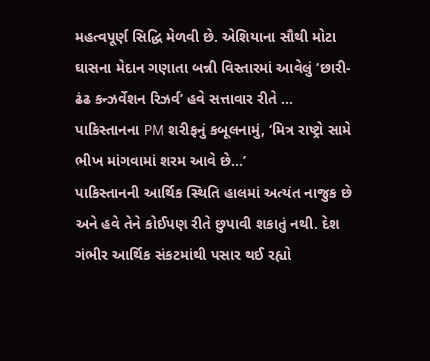મહત્વપૂર્ણ સિદ્ધિ મેળવી છે. એશિયાના સૌથી મોટા ઘાસના મેદાન ગણાતા બન્ની વિસ્તારમાં આવેલું ‘છારી-ઢંઢ કન્ઝર્વેશન રિઝર્વ’ હવે સત્તાવાર રીતે ...
પાકિસ્તાનના PM શરીફનું કબૂલનામું, ‘મિત્ર રાષ્ટ્રો સામે ભીખ માંગવામાં શરમ આવે છે…’
પાકિસ્તાનની આર્થિક સ્થિતિ હાલમાં અત્યંત નાજુક છે અને હવે તેને કોઈપણ રીતે છુપાવી શકાતું નથી. દેશ ગંભીર આર્થિક સંકટમાંથી પસાર થઈ રહ્યો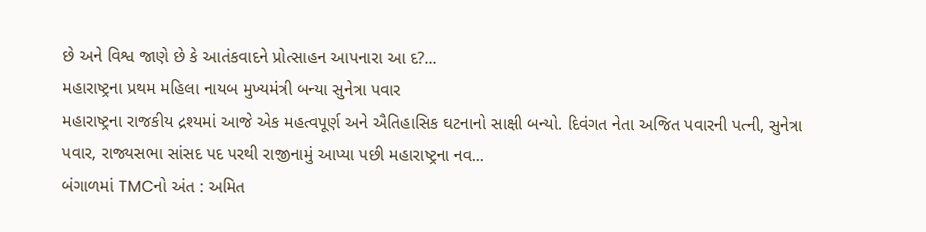છે અને વિશ્વ જાણે છે કે આતંકવાદને પ્રોત્સાહન આપનારા આ દ?...
મહારાષ્ટ્રના પ્રથમ મહિલા નાયબ મુખ્યમંત્રી બન્યા સુનેત્રા પવાર
મહારાષ્ટ્રના રાજકીય દ્રશ્યમાં આજે એક મહત્વપૂર્ણ અને ઐતિહાસિક ઘટનાનો સાક્ષી બન્યો. દિવંગત નેતા અજિત પવારની પત્ની, સુનેત્રા પવાર, રાજ્યસભા સાંસદ પદ પરથી રાજીનામું આપ્યા પછી મહારાષ્ટ્રના નવ...
બંગાળમાં TMCનો અંત : અમિત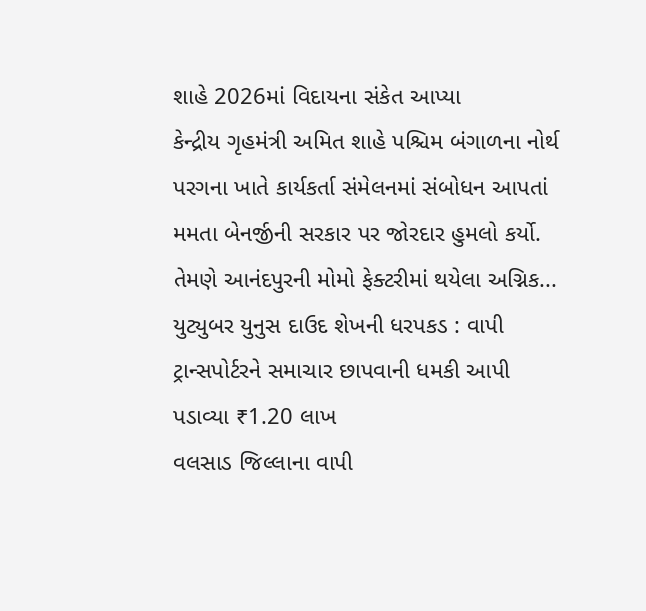શાહે 2026માં વિદાયના સંકેત આપ્યા
કેન્દ્રીય ગૃહમંત્રી અમિત શાહે પશ્ચિમ બંગાળના નોર્થ પરગના ખાતે કાર્યકર્તા સંમેલનમાં સંબોધન આપતાં મમતા બેનર્જીની સરકાર પર જોરદાર હુમલો કર્યો. તેમણે આનંદપુરની મોમો ફેક્ટરીમાં થયેલા અગ્નિક...
યુટ્યુબર યુનુસ દાઉદ શેખની ધરપકડ : વાપી ટ્રાન્સપોર્ટરને સમાચાર છાપવાની ધમકી આપી પડાવ્યા ₹1.20 લાખ
વલસાડ જિલ્લાના વાપી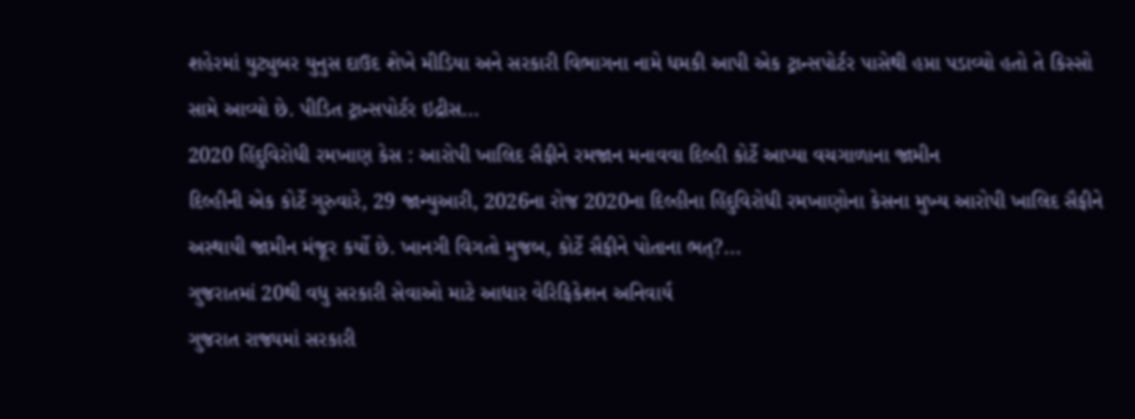શહેરમાં યુટ્યુબર યુનુસ દાઉદ શેખે મીડિયા અને સરકારી વિભાગના નામે ધમકી આપી એક ટ્રાન્સપોર્ટર પાસેથી હપ્તા પડાવ્યો હતો તે કિસ્સો સામે આવ્યો છે. પીડિત ટ્રાન્સપોર્ટર ઇદ્રીસ...
2020 હિંદુવિરોધી રમખાણ કેસ : આરોપી ખાલિદ સૈફીને રમજાન મનાવવા દિલ્હી કોર્ટે આપ્યા વચગાળાના જામીન
દિલ્હીની એક કોર્ટે ગુરુવારે, 29 જાન્યુઆરી, 2026ના રોજ 2020ના દિલ્હીના હિંદુવિરોધી રમખાણોના કેસના મુખ્ય આરોપી ખાલિદ સૈફીને અસ્થાયી જામીન મંજૂર કર્યો છે. ખાનગી વિગતો મુજબ, કોર્ટે સૈફીને પોતાના ભત્?...
ગુજરાતમાં 20થી વધુ સરકારી સેવાઓ માટે આધાર વેરિફિકેશન અનિવાર્ય
ગુજરાત રાજ્યમાં સરકારી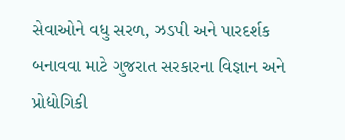સેવાઓને વધુ સરળ, ઝડપી અને પારદર્શક બનાવવા માટે ગુજરાત સરકારના વિજ્ઞાન અને પ્રોદ્યોગિકી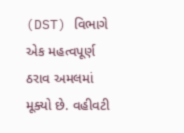(DST) વિભાગે એક મહત્વપૂર્ણ ઠરાવ અમલમાં મૂક્યો છે. વહીવટી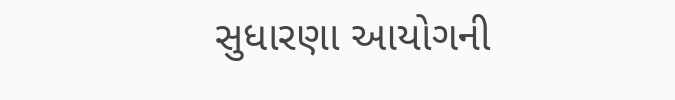સુધારણા આયોગની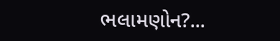ભલામણોન?...